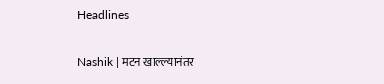Headlines

Nashik | मटन खाल्ल्यानंतर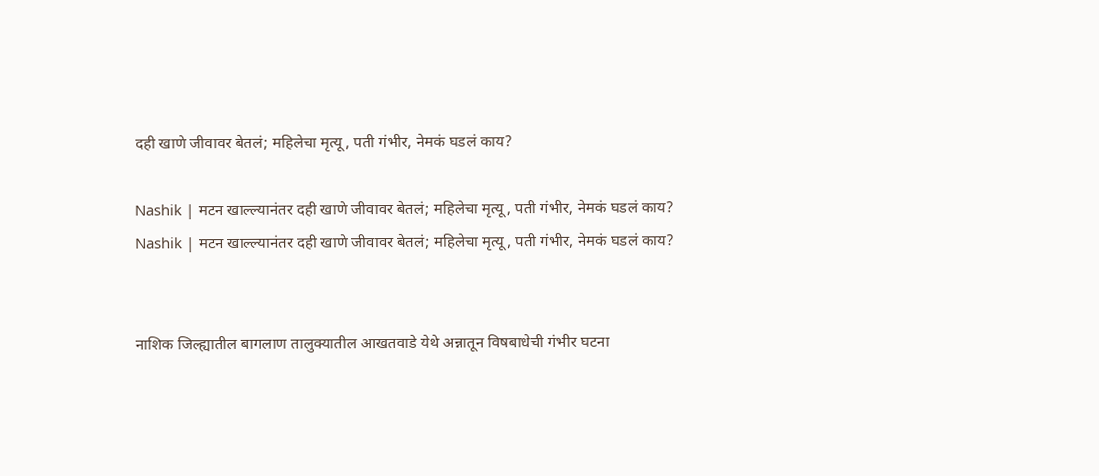दही खाणे जीवावर बेतलं; महिलेचा मृत्यू, पती गंभीर, नेमकं घडलं काय?

Nashik | मटन खाल्ल्यानंतर दही खाणे जीवावर बेतलं; महिलेचा मृत्यू, पती गंभीर, नेमकं घडलं काय?
Nashik | मटन खाल्ल्यानंतर दही खाणे जीवावर बेतलं; महिलेचा मृत्यू, पती गंभीर, नेमकं घडलं काय?


नाशिक जिल्ह्यातील बागलाण तालुक्यातील आखतवाडे येथे अन्नातून विषबाधेची गंभीर घटना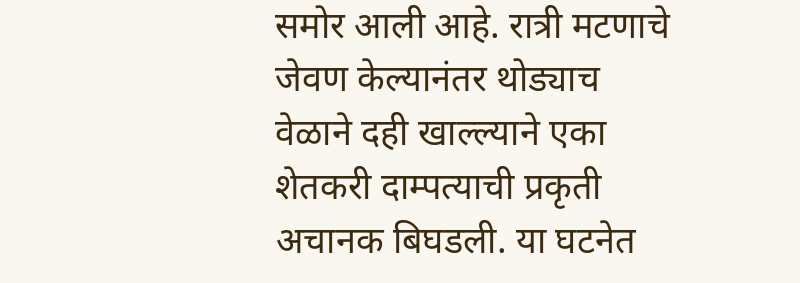समोर आली आहे. रात्री मटणाचे जेवण केल्यानंतर थोड्याच वेळाने दही खाल्ल्याने एका शेतकरी दाम्पत्याची प्रकृती अचानक बिघडली. या घटनेत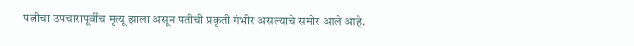पत्नीचा उपचारापूर्वीच मृत्यू झाला असून पतीची प्रकृती गंभीर असल्याचे समोर आले आहे.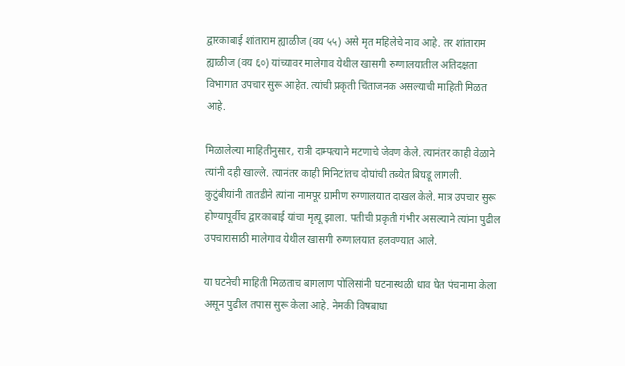द्वारकाबाई शांताराम ह्याळीज (वय ५५) असे मृत महिलेचे नाव आहे. तर शांताराम ह्याळीज (वय ६०) यांच्यावर मालेगाव येथील खासगी रुग्णालयातील अतिदक्षता विभागात उपचार सुरू आहेत. त्यांची प्रकृती चिंताजनक असल्याची माहिती मिळत आहे.

मिळालेल्या माहितीनुसार, रात्री दाम्पत्याने मटणाचे जेवण केले. त्यानंतर काही वेळाने त्यांनी दही खाल्ले. त्यानंतर काही मिनिटांतच दोघांची तब्येत बिघडू लागली. कुटुंबीयांनी तातडीने त्यांना नामपूर ग्रामीण रुग्णालयात दाखल केले. मात्र उपचार सुरू होण्यापूर्वीच द्वारकाबाई यांचा मृत्यू झाला. पतीची प्रकृती गंभीर असल्याने त्यांना पुढील उपचारासाठी मालेगाव येथील खासगी रुग्णालयात हलवण्यात आले.

या घटनेची माहिती मिळताच बागलाण पोलिसांनी घटनास्थळी धाव घेत पंचनामा केला असून पुढील तपास सुरू केला आहे. नेमकी विषबाधा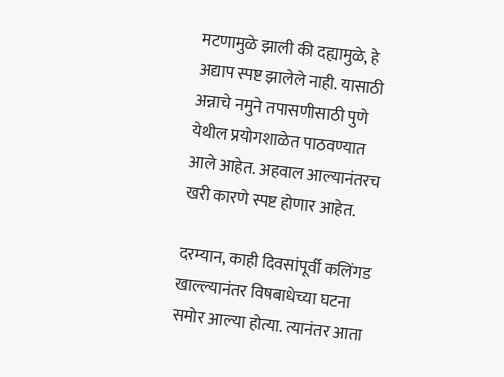मटणामुळे झाली की दह्यामुळे, हे अद्याप स्पष्ट झालेले नाही. यासाठी अन्नाचे नमुने तपासणीसाठी पुणे येथील प्रयोगशाळेत पाठवण्यात आले आहेत. अहवाल आल्यानंतरच खरी कारणे स्पष्ट होणार आहेत.

दरम्यान, काही दिवसांपूर्वी कलिंगड खाल्ल्यानंतर विषबाधेच्या घटना समोर आल्या होत्या. त्यानंतर आता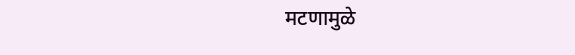मटणामुळे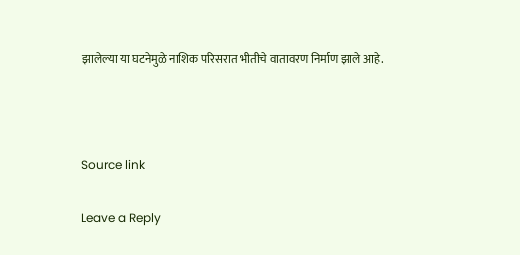झालेल्या या घटनेमुळे नाशिक परिसरात भीतीचे वातावरण निर्माण झाले आहे.



Source link

Leave a Reply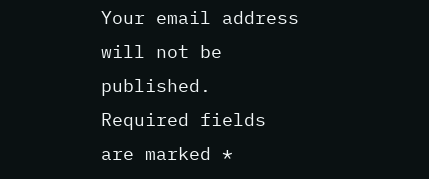Your email address will not be published. Required fields are marked *